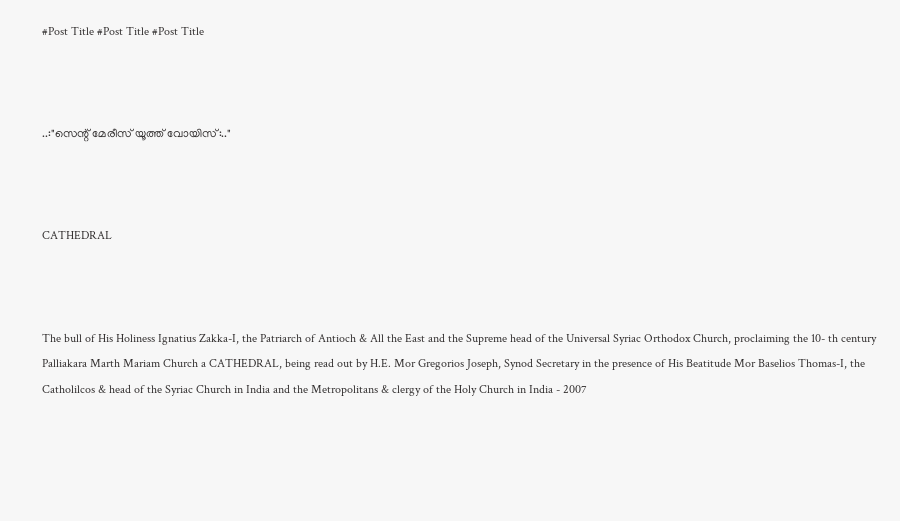#Post Title #Post Title #Post Title



..:"സെന്റ്‌ മേരീസ്‌ യൂത്ത് വോയിസ്‌:.."



CATHEDRAL



The bull of His Holiness Ignatius Zakka-I, the Patriarch of Antioch & All the East and the Supreme head of the Universal Syriac Orthodox Church, proclaiming the 10- th century Palliakara Marth Mariam Church a CATHEDRAL, being read out by H.E. Mor Gregorios Joseph, Synod Secretary in the presence of His Beatitude Mor Baselios Thomas-I, the Catholilcos & head of the Syriac Church in India and the Metropolitans & clergy of the Holy Church in India - 2007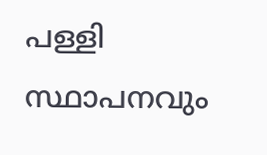പള്ളി സ്ഥാപനവും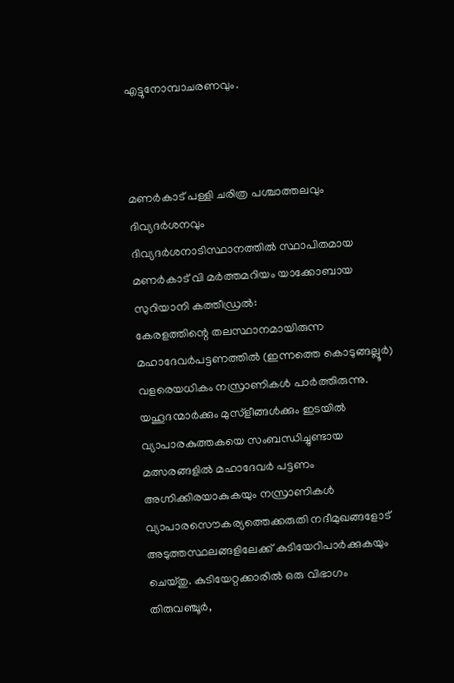എട്ടുനോമ്പാചരണവും.



മണര്‍കാട് പള്ളി ചരിത്ര പശ്ചാത്തലവും ദിവ്യദര്‍ശനവും
ദിവ്യദര്‍ശനാടിസ്ഥാനത്തില്‍ സ്ഥാപിതമായ മണര്‍കാട് വി മര്‍ത്തമറിയം യാക്കോബായ സുറിയാനി കത്തീഡ്രല്‍:
കേരളത്തിന്റെ തലസ്ഥാനമായിരുന്ന മഹാദേവര്‍പട്ടണത്തില്‍ (ഇന്നത്തെ കൊടുങ്ങല്ലൂര്‍) വളരെയധികം നസ്രാണികള്‍ പാര്‍ത്തിരുന്നു. യഹൂദന്മാര്‍ക്കും മുസ്ളീങ്ങള്‍ക്കും ഇടയില്‍ വ്യാപാരകുത്തകയെ സംബന്ധിച്ചുണ്ടായ മത്സരങ്ങളില്‍ മഹാദേവര്‍ പട്ടണം അഗ്നിക്കിരയാകുകയും നസ്രാണികള്‍ വ്യാപാരസൌകര്യത്തെക്കരുതി നദീമുഖങ്ങളോട് അടുത്തസ്ഥലങ്ങളിലേക്ക് കുടിയേറിപാര്‍ക്കുകയും ചെയ്തു. കുടിയേറ്റക്കാരില്‍ ഒരു വിഭാഗം തിരുവഞ്ചൂര്‍,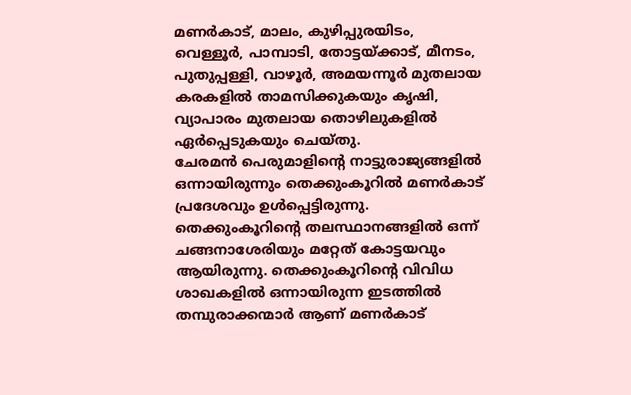മണര്‍കാട്, മാലം, കുഴിപ്പുരയിടം, വെള്ളൂര്‍, പാമ്പാടി, തോട്ടയ്ക്കാട്, മീനടം, പുതുപ്പള്ളി, വാഴൂര്‍, അമയന്നൂര്‍ മുതലായ കരകളില്‍ താമസിക്കുകയും കൃഷി, വ്യാപാരം മുതലായ തൊഴിലുകളില്‍ ഏര്‍പ്പെടുകയും ചെയ്തു.
ചേരമന്‍ പെരുമാളിന്റെ നാട്ടുരാജ്യങ്ങളില്‍ ഒന്നായിരുന്നും തെക്കുംകൂറില്‍ മണര്‍കാട് പ്രദേശവും ഉള്‍പ്പെട്ടിരുന്നു. തെക്കുംകൂറിന്റെ തലസ്ഥാനങ്ങളില്‍ ഒന്ന് ചങ്ങനാശേരിയും മറ്റേത് കോട്ടയവും ആയിരുന്നു. തെക്കുംകൂറിന്റെ വിവിധ ശാഖകളില്‍ ഒന്നായിരുന്ന ഇടത്തില്‍ തമ്പുരാക്കന്മാര്‍ ആണ് മണര്‍കാട്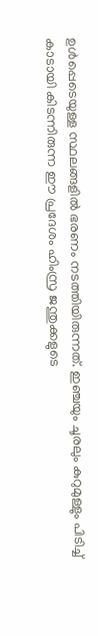ഉള്‍പ്പെടെയുള്ള സ്ഥലങ്ങളില്‍ ഭരണം നടത്തിയിരുന്നത്. ഇഞ്ചയും ചൂരലും കുറുമുള്ളും പിടിച്ച് കാടായി കിടന്നിരുന്ന ഈ പ്രദേശം ഹിംസ്ര ജന്തുക്കളുടെ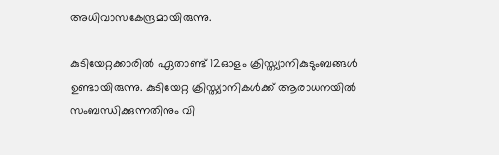അധിവാസകേന്ദ്രമായിരുന്നു.

കുടിയേറ്റക്കാരില്‍ ഏതാണ്ട് 12ഓളം ക്രിസ്ത്യാനികുടുംബങ്ങള്‍ ഉണ്ടായിരുന്നു. കുടിയേറ്റ ക്രിസ്ത്യാനികള്‍ക്ക് ആരാധനയില്‍ സംബന്ധിക്കുന്നതിനും വി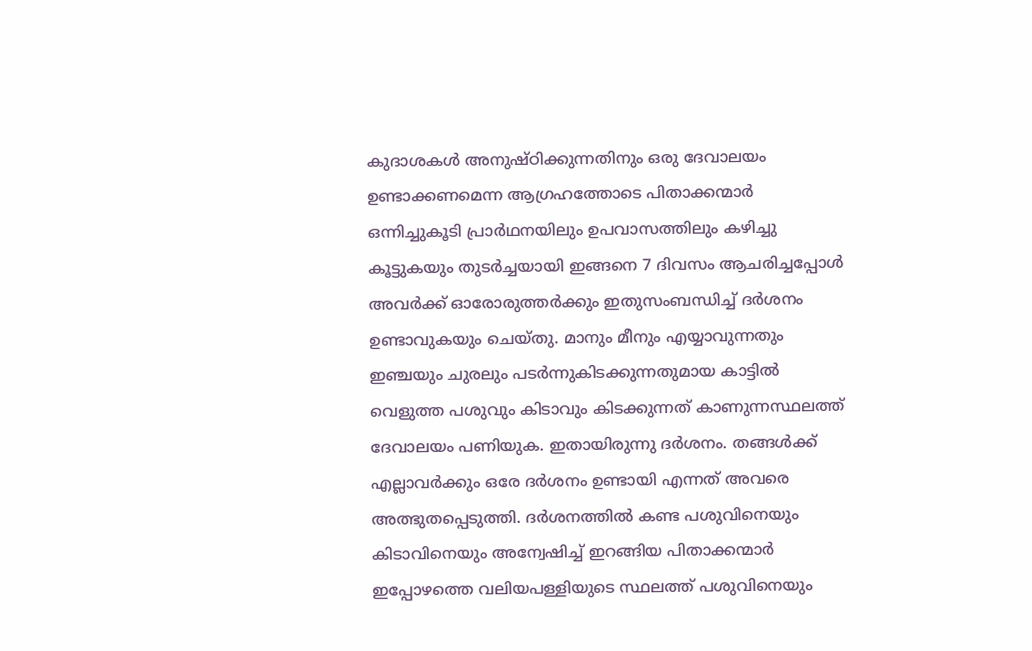കുദാശകള്‍ അനുഷ്ഠിക്കുന്നതിനും ഒരു ദേവാലയം ഉണ്ടാക്കണമെന്ന ആഗ്രഹത്തോടെ പിതാക്കന്മാര്‍ ഒന്നിച്ചുകൂടി പ്രാര്‍ഥനയിലും ഉപവാസത്തിലും കഴിച്ചു കൂട്ടുകയും തുടര്‍ച്ചയായി ഇങ്ങനെ 7 ദിവസം ആചരിച്ചപ്പോള്‍ അവര്‍ക്ക് ഓരോരുത്തര്‍ക്കും ഇതുസംബന്ധിച്ച് ദര്‍ശനം ഉണ്ടാവുകയും ചെയ്തു. മാനും മീനും എയ്യാവുന്നതും ഇഞ്ചയും ചുരലും പടര്‍ന്നുകിടക്കുന്നതുമായ കാട്ടില്‍ വെളുത്ത പശുവും കിടാവും കിടക്കുന്നത് കാണുന്നസ്ഥലത്ത് ദേവാലയം പണിയുക. ഇതായിരുന്നു ദര്‍ശനം. തങ്ങള്‍ക്ക് എല്ലാവര്‍ക്കും ഒരേ ദര്‍ശനം ഉണ്ടായി എന്നത് അവരെ അത്ഭുതപ്പെടുത്തി. ദര്‍ശനത്തില്‍ കണ്ട പശുവിനെയും കിടാവിനെയും അന്വേഷിച്ച് ഇറങ്ങിയ പിതാക്കന്മാര്‍ ഇപ്പോഴത്തെ വലിയപള്ളിയുടെ സ്ഥലത്ത് പശുവിനെയും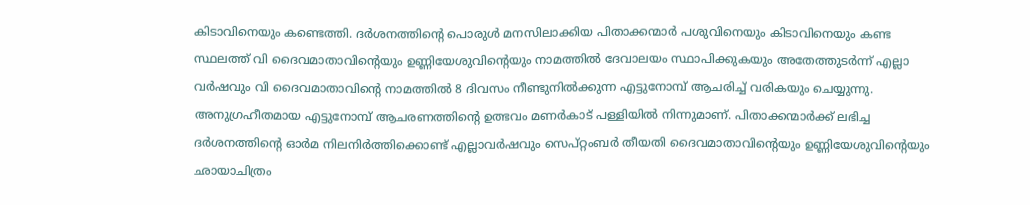കിടാവിനെയും കണ്ടെത്തി. ദര്‍ശനത്തിന്റെ പൊരുള്‍ മനസിലാക്കിയ പിതാക്കന്മാര്‍ പശുവിനെയും കിടാവിനെയും കണ്ട സ്ഥലത്ത് വി ദൈവമാതാവിന്റെയും ഉണ്ണിയേശുവിന്റെയും നാമത്തില്‍ ദേവാലയം സ്ഥാപിക്കുകയും അതേത്തുടര്‍ന്ന് എല്ലാ വര്‍ഷവും വി ദൈവമാതാവിന്റെ നാമത്തില്‍ 8 ദിവസം നീണ്ടുനില്‍ക്കുന്ന എട്ടുനോമ്പ് ആചരിച്ച് വരികയും ചെയ്യുന്നു. അനുഗ്രഹീതമായ എട്ടുനോമ്പ് ആചരണത്തിന്റെ ഉത്ഭവം മണര്‍കാട് പള്ളിയില്‍ നിന്നുമാണ്. പിതാക്കന്മാര്‍ക്ക് ലഭിച്ച ദര്‍ശനത്തിന്റെ ഓര്‍മ നിലനിര്‍ത്തിക്കൊണ്ട് എല്ലാവര്‍ഷവും സെപ്റ്റംബര്‍ തീയതി ദൈവമാതാവിന്റെയും ഉണ്ണിയേശുവിന്റെയും ഛായാചിത്രം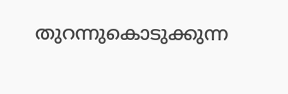തുറന്നുകൊടുക്കുന്ന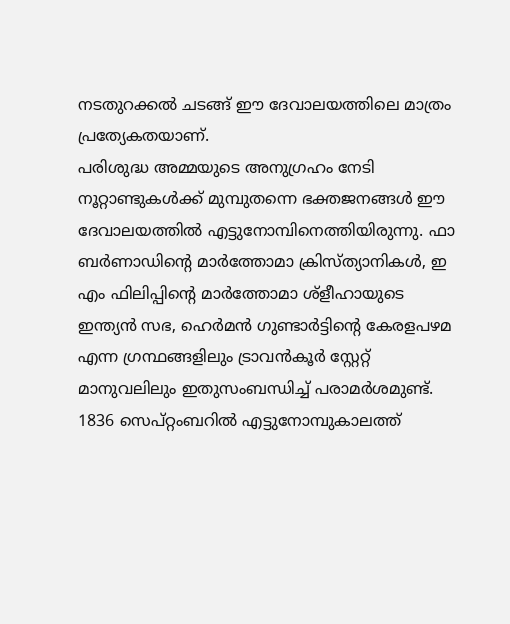നടതുറക്കല്‍ ചടങ്ങ് ഈ ദേവാലയത്തിലെ മാത്രം പ്രത്യേകതയാണ്.
പരിശുദ്ധ അമ്മയുടെ അനുഗ്രഹം നേടി നൂറ്റാണ്ടുകള്‍ക്ക് മുമ്പുതന്നെ ഭക്തജനങ്ങള്‍ ഈ ദേവാലയത്തില്‍ എട്ടുനോമ്പിനെത്തിയിരുന്നു. ഫാ ബര്‍ണാഡിന്റെ മാര്‍ത്തോമാ ക്രിസ്ത്യാനികള്‍, ഇ എം ഫിലിപ്പിന്റെ മാര്‍ത്തോമാ ശ്ളീഹായുടെ ഇന്ത്യന്‍ സഭ, ഹെര്‍മന്‍ ഗുണ്ടാര്‍ട്ടിന്റെ കേരളപഴമ എന്ന ഗ്രന്ഥങ്ങളിലും ട്രാവന്‍കൂര്‍ സ്റ്റേറ്റ് മാനുവലിലും ഇതുസംബന്ധിച്ച് പരാമര്‍ശമുണ്ട്.
1836 സെപ്റ്റംബറില്‍ എട്ടുനോമ്പുകാലത്ത്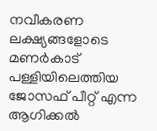നവീകരണ ലക്ഷ്യങ്ങളോടെ മണര്‍കാട് പള്ളിയിലെത്തിയ ജോസഫ് പീറ്റ് എന്ന ആഗിക്കല്‍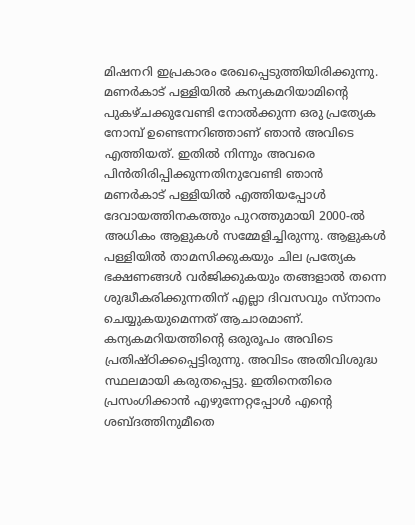മിഷനറി ഇപ്രകാരം രേഖപ്പെടുത്തിയിരിക്കുന്നു.
മണര്‍കാട് പള്ളിയില്‍ കന്യകമറിയാമിന്റെ പുകഴ്ചക്കുവേണ്ടി നോല്‍ക്കുന്ന ഒരു പ്രത്യേക നോമ്പ് ഉണ്ടെന്നറിഞ്ഞാണ് ഞാന്‍ അവിടെ എത്തിയത്. ഇതില്‍ നിന്നും അവരെ പിന്‍തിരിപ്പിക്കുന്നതിനുവേണ്ടി ഞാന്‍ മണര്‍കാട് പള്ളിയില്‍ എത്തിയപ്പോള്‍ ദേവായത്തിനകത്തും പുറത്തുമായി 2000-ല്‍ അധികം ആളുകള്‍ സമ്മേളിച്ചിരുന്നു. ആളുകള്‍ പള്ളിയില്‍ താമസിക്കുകയും ചില പ്രത്യേക ഭക്ഷണങ്ങള്‍ വര്‍ജിക്കുകയും തങ്ങളാല്‍ തന്നെ ശുദ്ധീകരിക്കുന്നതിന് എല്ലാ ദിവസവും സ്നാനം ചെയ്യുകയുമെന്നത് ആചാരമാണ്. കന്യകമറിയത്തിന്റെ ഒരുരൂപം അവിടെ പ്രതിഷ്ഠിക്കപ്പെട്ടിരുന്നു. അവിടം അതിവിശുദ്ധ സ്ഥലമായി കരുതപ്പെട്ടു. ഇതിനെതിരെ പ്രസംഗിക്കാന്‍ എഴുന്നേറ്റപ്പോള്‍ എന്റെ ശബ്ദത്തിനുമീതെ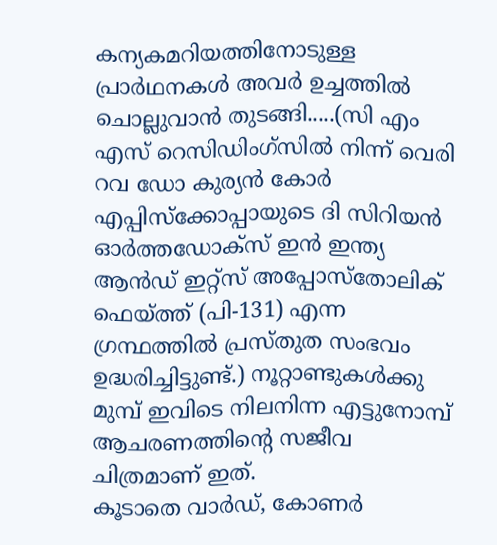കന്യകമറിയത്തിനോടുള്ള പ്രാര്‍ഥനകള്‍ അവര്‍ ഉച്ചത്തില്‍ ചൊല്ലുവാന്‍ തുടങ്ങി.....(സി എം എസ് റെസിഡിംഗ്സില്‍ നിന്ന് വെരി റവ ഡോ കുര്യന്‍ കോര്‍ എപ്പിസ്ക്കോപ്പായുടെ ദി സിറിയന്‍ ഓര്‍ത്തഡോക്സ് ഇന്‍ ഇന്ത്യ ആന്‍ഡ് ഇറ്റ്സ് അപ്പോസ്തോലിക് ഫെയ്ത്ത് (പി-131) എന്ന ഗ്രന്ഥത്തില്‍ പ്രസ്തുത സംഭവം ഉദ്ധരിച്ചിട്ടുണ്ട്.) നൂറ്റാണ്ടുകള്‍ക്കു മുമ്പ് ഇവിടെ നിലനിന്ന എട്ടുനോമ്പ് ആചരണത്തിന്റെ സജീവ ചിത്രമാണ് ഇത്.
കൂടാതെ വാര്‍ഡ്, കോണര്‍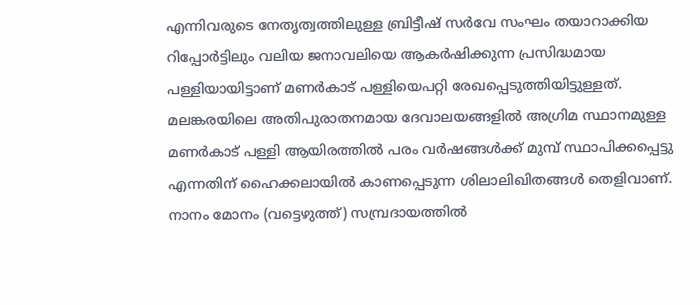എന്നിവരുടെ നേതൃത്വത്തിലുള്ള ബ്രിട്ടീഷ് സര്‍വേ സംഘം തയാറാക്കിയ റിപ്പോര്‍ട്ടിലും വലിയ ജനാവലിയെ ആകര്‍ഷിക്കുന്ന പ്രസിദ്ധമായ പള്ളിയായിട്ടാണ് മണര്‍കാട് പള്ളിയെപറ്റി രേഖപ്പെടുത്തിയിട്ടുള്ളത്.
മലങ്കരയിലെ അതിപുരാതനമായ ദേവാലയങ്ങളില്‍ അഗ്രിമ സ്ഥാനമുള്ള മണര്‍കാട് പള്ളി ആയിരത്തില്‍ പരം വര്‍ഷങ്ങള്‍ക്ക് മുമ്പ് സ്ഥാപിക്കപ്പെട്ടു എന്നതിന് ഹൈക്കലായില്‍ കാണപ്പെടുന്ന ശിലാലിഖിതങ്ങള്‍ തെളിവാണ്. നാനം മോനം (വട്ടെഴുത്ത്) സമ്പ്രദായത്തില്‍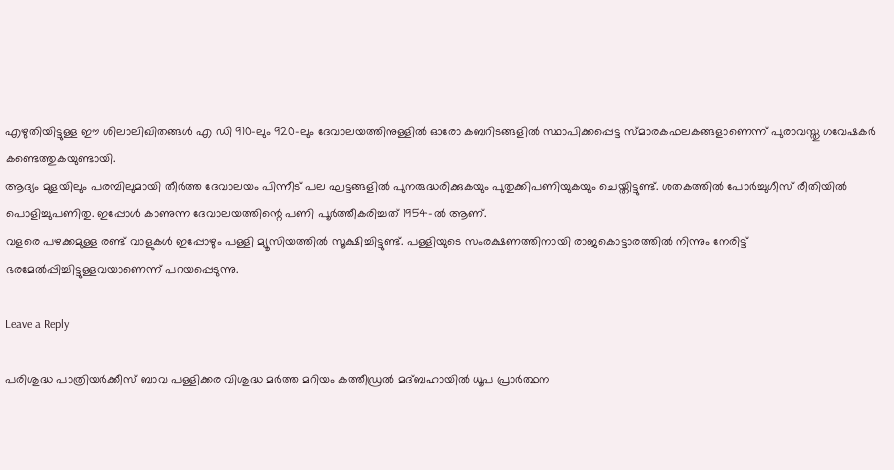എഴുതിയിട്ടുള്ള ഈ ശിലാലിഖിതങ്ങള്‍ എ ഡി 910-ലും 920-ലും ദേവാലയത്തിനുള്ളില്‍ ഓരോ കബറിടങ്ങളില്‍ സ്ഥാപിക്കപ്പെട്ട സ്മാരകഫലകങ്ങളാണെന്ന് പുരാവസ്തു ഗവേഷകര്‍ കണ്ടെത്തുകയുണ്ടായി.
ആദ്യം മുളയിലും പരമ്പിലുമായി തീര്‍ത്ത ദേവാലയം പിന്നീട് പല ഘട്ടങ്ങളില്‍ പുനരുദ്ധരിക്കുകയും പുതുക്കിപണിയുകയും ചെയ്തിട്ടുണ്ട്. ശതകത്തില്‍ പോര്‍ച്ചുഗീസ് രീതിയില്‍ പൊളിച്ചുപണിതു. ഇപ്പോള്‍ കാണുന്ന ദേവാലയത്തിന്റെ പണി പൂര്‍ത്തീകരിച്ചത് 1954-ല്‍ ആണ്.
വളരെ പഴക്കമുള്ള രണ്ട് വാളുകള്‍ ഇപ്പോഴും പള്ളി മ്യൂസിയത്തില്‍ സൂക്ഷിച്ചിട്ടുണ്ട്. പള്ളിയുടെ സംരക്ഷണത്തിനായി രാജകൊട്ടാരത്തില്‍ നിന്നും നേരിട്ട് ഭരമേല്‍പ്പിച്ചിട്ടുള്ളവയാണെന്ന് പറയപ്പെടുന്നു.

Leave a Reply

പരിശുദ്ധ പാത്രിയർക്കീസ് ബാവ പള്ളിക്കര വിശുദ്ധ മർത്ത മറിയം കത്തീഡ്രൽ മദ്ബഹായിൽ ധൂപ പ്രാർത്ഥന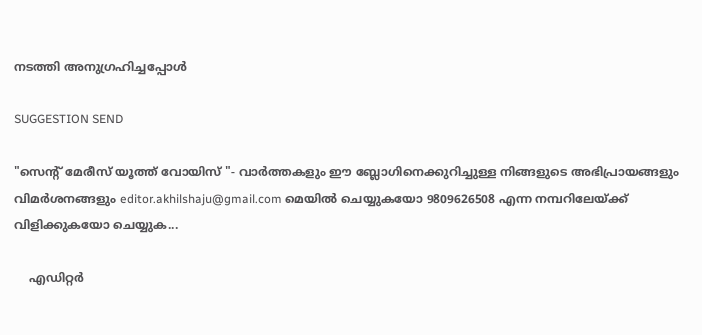നടത്തി അനുഗ്രഹിച്ചപ്പോൾ

SUGGESTION SEND

"സെന്റ്‌ മേരീസ്‌ യൂത്ത് വോയിസ്‌ "- വാര്‍ത്തകളും ഈ ബ്ലോഗിനെക്കുറിച്ചുള്ള നിങ്ങളുടെ അഭിപ്രായങ്ങളും വിമര്‍ശനങ്ങളും editor.akhilshaju@gmail.com മെയില്‍ ചെയ്യുകയോ 9809626508 എന്ന നമ്പറിലേയ്ക്ക് വിളിക്കുകയോ ചെയ്യുക...

    എഡിറ്റര്‍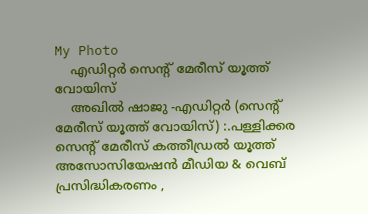My Photo
    എഡിറ്റര്‍ സെന്റ്‌ മേരീസ്‌ യൂത്ത് വോയിസ്‌
    അഖില്‍ ഷാജു -എഡിറ്റര്‍ (സെന്റ്‌ മേരീസ്‌ യൂത്ത് വോയിസ്‌) :.പള്ളിക്കര സെന്‍റ് മേരീസ്‌ കത്തീഡ്രല്‍ യൂത്ത് അസോസിയേഷന്‍ മീഡിയ & വെബ്‌ പ്രസിദ്ധികരണം ,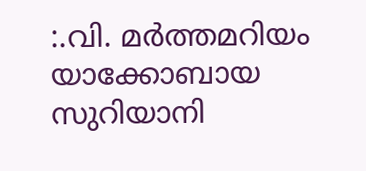:.വി. മര്‍ത്തമറിയം യാക്കോബായ സുറിയാനി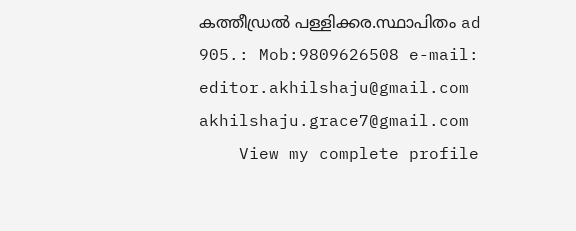കത്തീഡ്രല്‍ പള്ളിക്കര.സ്ഥാപിതം ad 905.: Mob:9809626508 e-mail: editor.akhilshaju@gmail.com akhilshaju.grace7@gmail.com
    View my complete profile